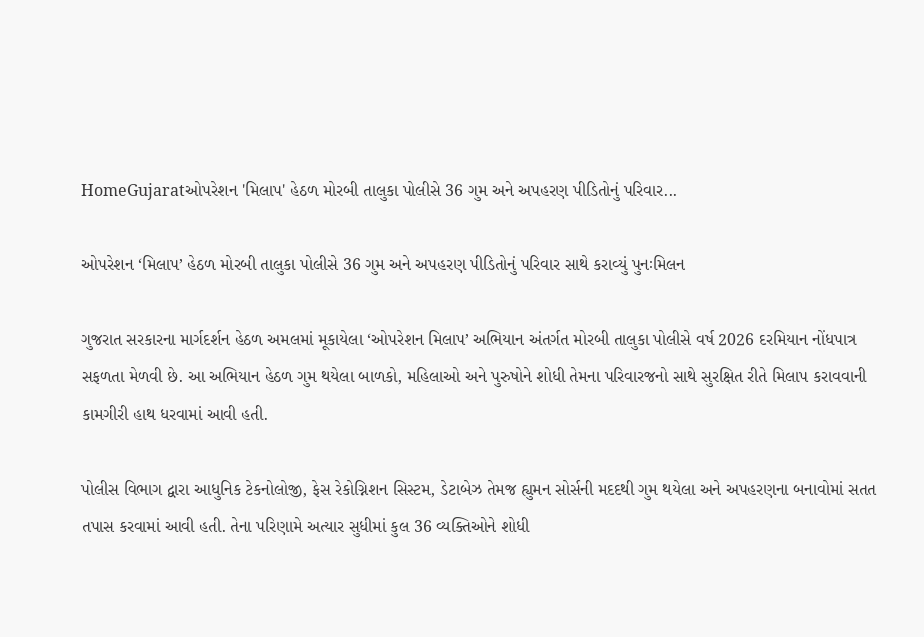HomeGujaratઓપરેશન 'મિલાપ' હેઠળ મોરબી તાલુકા પોલીસે 36 ગુમ અને અપહરણ પીડિતોનું પરિવાર...

ઓપરેશન ‘મિલાપ’ હેઠળ મોરબી તાલુકા પોલીસે 36 ગુમ અને અપહરણ પીડિતોનું પરિવાર સાથે કરાવ્યું પુનઃમિલન

ગુજરાત સરકારના માર્ગદર્શન હેઠળ અમલમાં મૂકાયેલા ‘ઓપરેશન મિલાપ’ અભિયાન અંતર્ગત મોરબી તાલુકા પોલીસે વર્ષ 2026 દરમિયાન નોંધપાત્ર સફળતા મેળવી છે. આ અભિયાન હેઠળ ગુમ થયેલા બાળકો, મહિલાઓ અને પુરુષોને શોધી તેમના પરિવારજનો સાથે સુરક્ષિત રીતે મિલાપ કરાવવાની કામગીરી હાથ ધરવામાં આવી હતી.

પોલીસ વિભાગ દ્વારા આધુનિક ટેકનોલોજી, ફેસ રેકોગ્નિશન સિસ્ટમ, ડેટાબેઝ તેમજ હ્યુમન સોર્સની મદદથી ગુમ થયેલા અને અપહરણના બનાવોમાં સતત તપાસ કરવામાં આવી હતી. તેના પરિણામે અત્યાર સુધીમાં કુલ 36 વ્યક્તિઓને શોધી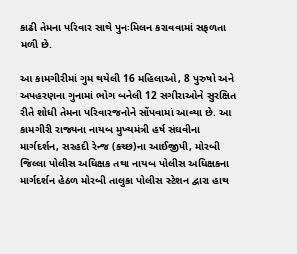કાઢી તેમના પરિવાર સાથે પુનઃમિલન કરાવવામાં સફળતા મળી છે.

આ કામગીરીમાં ગુમ થયેલી 16 મહિલાઓ, 8 પુરુષો અને અપહરણના ગુનામાં ભોગ બનેલી 12 સગીરાઓને સુરક્ષિત રીતે શોધી તેમના પરિવારજનોને સોંપવામાં આવ્યા છે. આ કામગીરી રાજ્યના નાયબ મુખ્યમંત્રી હર્ષ સંઘવીના માર્ગદર્શન, સરહદી રેન્જ (કચ્છ)ના આઈજીપી, મોરબી જિલ્લા પોલીસ અધિક્ષક તથા નાયબ પોલીસ અધિક્ષકના માર્ગદર્શન હેઠળ મોરબી તાલુકા પોલીસ સ્ટેશન દ્વારા હાથ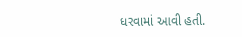ધરવામાં આવી હતી.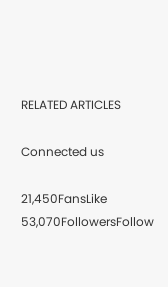RELATED ARTICLES

Connected us

21,450FansLike
53,070FollowersFollow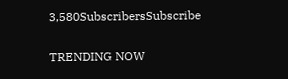3,580SubscribersSubscribe

TRENDING NOW